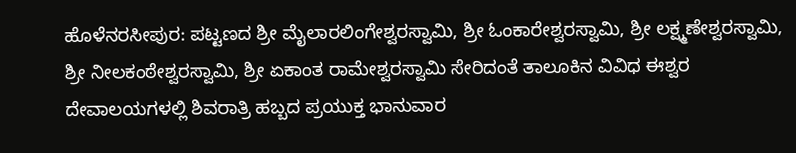ಹೊಳೆನರಸೀಪುರ: ಪಟ್ಟಣದ ಶ್ರೀ ಮೈಲಾರಲಿಂಗೇಶ್ವರಸ್ವಾಮಿ, ಶ್ರೀ ಓಂಕಾರೇಶ್ವರಸ್ವಾಮಿ, ಶ್ರೀ ಲಕ್ಷ್ಮಣೇಶ್ವರಸ್ವಾಮಿ, ಶ್ರೀ ನೀಲಕಂಠೇಶ್ವರಸ್ವಾಮಿ, ಶ್ರೀ ಏಕಾಂತ ರಾಮೇಶ್ವರಸ್ವಾಮಿ ಸೇರಿದಂತೆ ತಾಲೂಕಿನ ವಿವಿಧ ಈಶ್ವರ ದೇವಾಲಯಗಳಲ್ಲಿ ಶಿವರಾತ್ರಿ ಹಬ್ಬದ ಪ್ರಯುಕ್ತ ಭಾನುವಾರ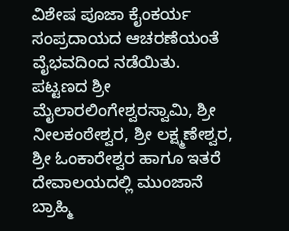ವಿಶೇಷ ಪೂಜಾ ಕೈಂಕರ್ಯ ಸಂಪ್ರದಾಯದ ಆಚರಣೆಯಂತೆ ವೈಭವದಿಂದ ನಡೆಯಿತು. ಪಟ್ಟಣದ ಶ್ರೀ ಮೈಲಾರಲಿಂಗೇಶ್ವರಸ್ವಾಮಿ, ಶ್ರೀ ನೀಲಕಂಠೇಶ್ವರ, ಶ್ರೀ ಲಕ್ಷ್ಮಣೇಶ್ವರ, ಶ್ರೀ ಓಂಕಾರೇಶ್ವರ ಹಾಗೂ ಇತರೆ ದೇವಾಲಯದಲ್ಲಿ ಮುಂಜಾನೆ ಬ್ರಾಹ್ಮಿ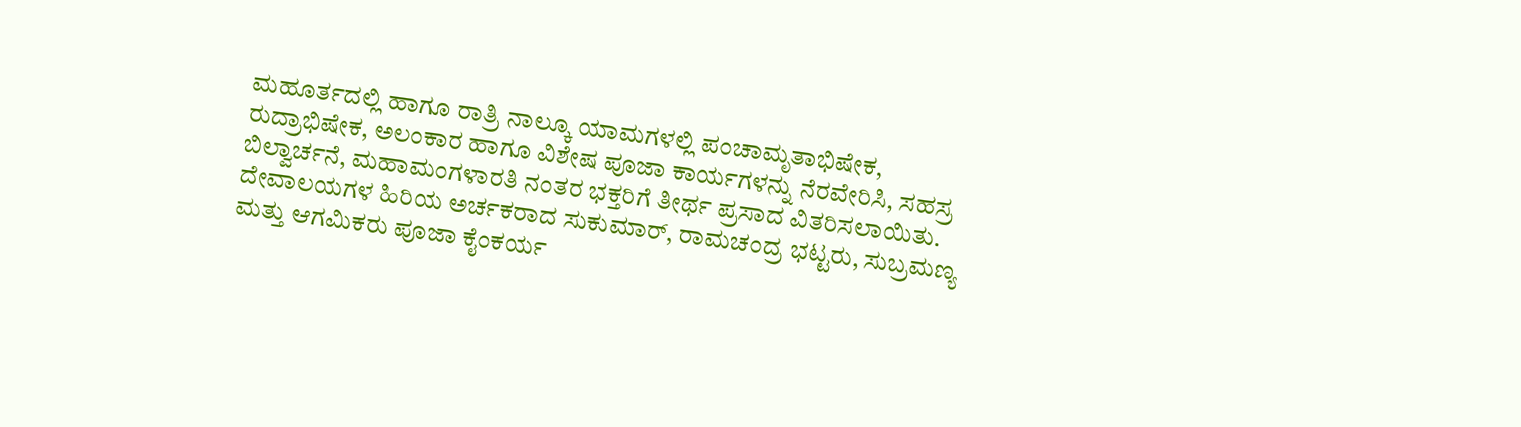ಮಹೂರ್ತದಲ್ಲಿ ಹಾಗೂ ರಾತ್ರಿ ನಾಲ್ಕೂ ಯಾಮಗಳಲ್ಲಿ ಪಂಚಾಮೃತಾಭಿಷೇಕ, ರುದ್ರಾಭಿಷೇಕ, ಅಲಂಕಾರ ಹಾಗೂ ವಿಶೇಷ ಪೂಜಾ ಕಾರ್ಯಗಳನ್ನು ನೆರವೇರಿಸಿ, ಸಹಸ್ರ ಬಿಲ್ವಾರ್ಚನೆ, ಮಹಾಮಂಗಳಾರತಿ ನಂತರ ಭಕ್ತರಿಗೆ ತೀರ್ಥ ಪ್ರಸಾದ ವಿತರಿಸಲಾಯಿತು. ದೇವಾಲಯಗಳ ಹಿರಿಯ ಅರ್ಚಕರಾದ ಸುಕುಮಾರ್, ರಾಮಚಂದ್ರ ಭಟ್ಟರು, ಸುಬ್ರಮಣ್ಯ ಮತ್ತು ಆಗಮಿಕರು ಪೂಜಾ ಕೈಂಕರ್ಯ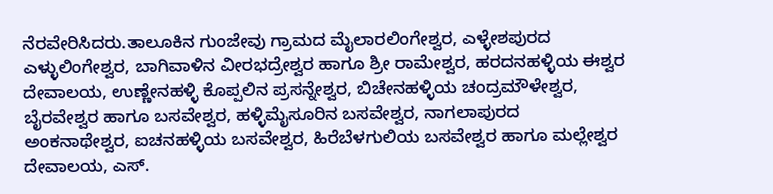ನೆರವೇರಿಸಿದರು.ತಾಲೂಕಿನ ಗುಂಜೇವು ಗ್ರಾಮದ ಮೈಲಾರಲಿಂಗೇಶ್ವರ, ಎಳ್ಳೇಶಪುರದ ಎಳ್ಳುಲಿಂಗೇಶ್ವರ, ಬಾಗಿವಾಳಿನ ವೀರಭದ್ರೇಶ್ವರ ಹಾಗೂ ಶ್ರೀ ರಾಮೇಶ್ವರ, ಹರದನಹಳ್ಳಿಯ ಈಶ್ವರ ದೇವಾಲಯ, ಉಣ್ಣೇನಹಳ್ಳಿ ಕೊಪ್ಪಲಿನ ಪ್ರಸನ್ನೇಶ್ವರ, ಬಿಚೇನಹಳ್ಳಿಯ ಚಂದ್ರಮೌಳೇಶ್ವರ, ಬೈರವೇಶ್ವರ ಹಾಗೂ ಬಸವೇಶ್ವರ, ಹಳ್ಳಿಮೈಸೂರಿನ ಬಸವೇಶ್ವರ, ನಾಗಲಾಪುರದ ಅಂಕನಾಥೇಶ್ವರ, ಐಚನಹಳ್ಳಿಯ ಬಸವೇಶ್ವರ, ಹಿರೆಬೆಳಗುಲಿಯ ಬಸವೇಶ್ವರ ಹಾಗೂ ಮಲ್ಲೇಶ್ವರ ದೇವಾಲಯ, ಎಸ್.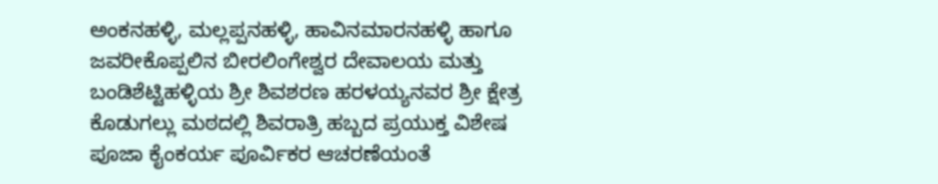ಅಂಕನಹಳ್ಳಿ, ಮಲ್ಲಪ್ಪನಹಳ್ಳಿ, ಹಾವಿನಮಾರನಹಳ್ಳಿ ಹಾಗೂ ಜವರೀಕೊಪ್ಪಲಿನ ಬೀರಲಿಂಗೇಶ್ವರ ದೇವಾಲಯ ಮತ್ತು ಬಂಡಿಶೆಟ್ಟಿಹಳ್ಳಿಯ ಶ್ರೀ ಶಿವಶರಣ ಹರಳಯ್ಯನವರ ಶ್ರೀ ಕ್ಷೇತ್ರ ಕೊಡುಗಲ್ಲು ಮಠದಲ್ಲಿ ಶಿವರಾತ್ರಿ ಹಬ್ಬದ ಪ್ರಯುಕ್ತ ವಿಶೇಷ ಪೂಜಾ ಕೈಂಕರ್ಯ ಪೂರ್ವಿಕರ ಆಚರಣೆಯಂತೆ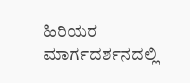ಹಿರಿಯರ ಮಾರ್ಗದರ್ಶನದಲ್ಲಿ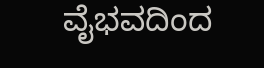ವೈಭವದಿಂದ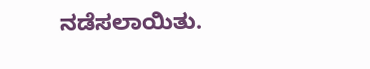ನಡೆಸಲಾಯಿತು.